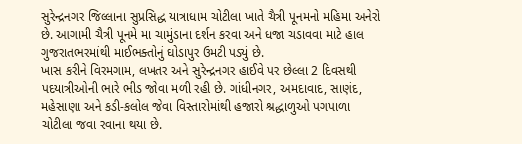સુરેન્દ્રનગર જિલ્લાના સુપ્રસિદ્ધ યાત્રાધામ ચોટીલા ખાતે ચૈત્રી પૂનમનો મહિમા અનેરો છે. આગામી ચૈત્રી પૂનમે મા ચામુંડાના દર્શન કરવા અને ધજા ચડાવવા માટે હાલ ગુજરાતભરમાંથી માઈભક્તોનું ઘોડાપુર ઉમટી પડ્યું છે.
ખાસ કરીને વિરમગામ, લખતર અને સુરેન્દ્રનગર હાઈવે પર છેલ્લા 2 દિવસથી પદયાત્રીઓની ભારે ભીડ જોવા મળી રહી છે. ગાંધીનગર, અમદાવાદ, સાણંદ, મહેસાણા અને કડી-કલોલ જેવા વિસ્તારોમાંથી હજારો શ્રદ્ધાળુઓ પગપાળા ચોટીલા જવા રવાના થયા છે.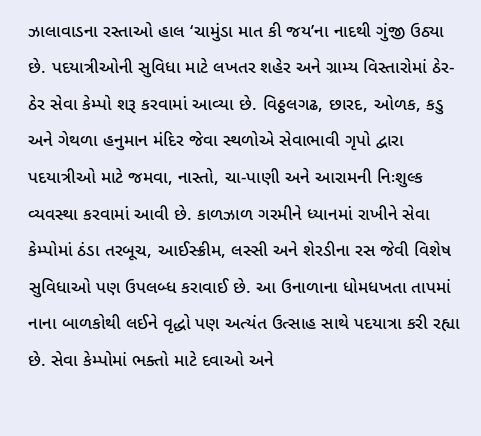ઝાલાવાડના રસ્તાઓ હાલ ‘ચામુંડા માત કી જય’ના નાદથી ગુંજી ઉઠ્યા છે. પદયાત્રીઓની સુવિધા માટે લખતર શહેર અને ગ્રામ્ય વિસ્તારોમાં ઠેર-ઠેર સેવા કેમ્પો શરૂ કરવામાં આવ્યા છે. વિઠ્ઠલગઢ, છારદ, ઓળક, કડુ અને ગેથળા હનુમાન મંદિર જેવા સ્થળોએ સેવાભાવી ગૃપો દ્વારા પદયાત્રીઓ માટે જમવા, નાસ્તો, ચા-પાણી અને આરામની નિઃશુલ્ક વ્યવસ્થા કરવામાં આવી છે. કાળઝાળ ગરમીને ધ્યાનમાં રાખીને સેવા કેમ્પોમાં ઠંડા તરબૂચ, આઈસ્ક્રીમ, લસ્સી અને શેરડીના રસ જેવી વિશેષ સુવિધાઓ પણ ઉપલબ્ધ કરાવાઈ છે. આ ઉનાળાના ધોમધખતા તાપમાં નાના બાળકોથી લઈને વૃદ્ધો પણ અત્યંત ઉત્સાહ સાથે પદયાત્રા કરી રહ્યા છે. સેવા કેમ્પોમાં ભક્તો માટે દવાઓ અને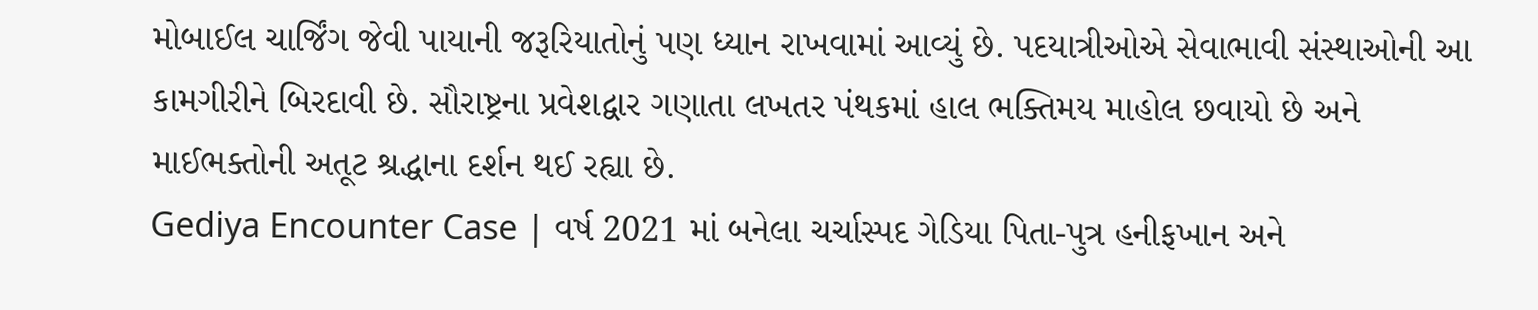મોબાઈલ ચાર્જિંગ જેવી પાયાની જરૂરિયાતોનું પણ ધ્યાન રાખવામાં આવ્યું છે. પદયાત્રીઓએ સેવાભાવી સંસ્થાઓની આ કામગીરીને બિરદાવી છે. સૌરાષ્ટ્રના પ્રવેશદ્વાર ગણાતા લખતર પંથકમાં હાલ ભક્તિમય માહોલ છવાયો છે અને માઈભક્તોની અતૂટ શ્રદ્ધાના દર્શન થઈ રહ્યા છે.
Gediya Encounter Case | વર્ષ 2021 માં બનેલા ચર્ચાસ્પદ ગેડિયા પિતા-પુત્ર હનીફખાન અને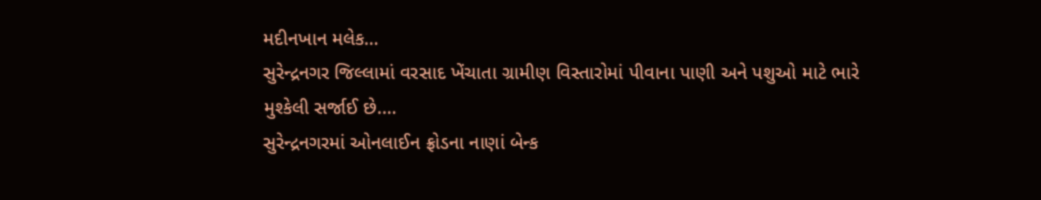મદીનખાન મલેક…
સુરેન્દ્રનગર જિલ્લામાં વરસાદ ખેંચાતા ગ્રામીણ વિસ્તારોમાં પીવાના પાણી અને પશુઓ માટે ભારે મુશ્કેલી સર્જાઈ છે.…
સુરેન્દ્રનગરમાં ઓનલાઈન ફ્રોડના નાણાં બેન્ક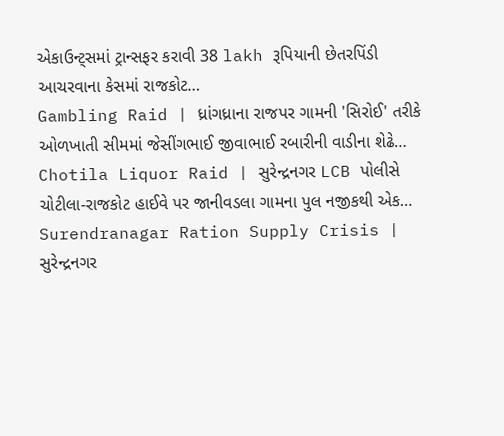એકાઉન્ટ્સમાં ટ્રાન્સફર કરાવી 38 lakh રૂપિયાની છેતરપિંડી આચરવાના કેસમાં રાજકોટ…
Gambling Raid | ધ્રાંગધ્રાના રાજપર ગામની 'સિરોઈ' તરીકે ઓળખાતી સીમમાં જેસીંગભાઈ જીવાભાઈ રબારીની વાડીના શેઢે…
Chotila Liquor Raid | સુરેન્દ્રનગર LCB પોલીસે ચોટીલા-રાજકોટ હાઈવે પર જાનીવડલા ગામના પુલ નજીકથી એક…
Surendranagar Ration Supply Crisis | સુરેન્દ્રનગર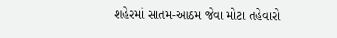શહેરમાં સાતમ-આઠમ જેવા મોટા તહેવારો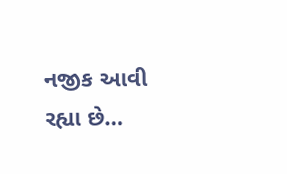નજીક આવી રહ્યા છે…